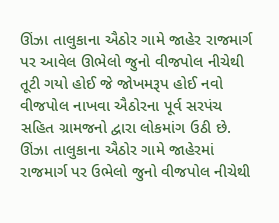ઊંઝા તાલુકાના ઐઠોર ગામે જાહેર રાજમાર્ગ પર આવેલ ઊભેલો જુનો વીજપોલ નીચેથી તૂટી ગયો હોઈ જે જોખમરૂપ હોઈ નવો વીજપોલ નાખવા ઐઠોરના પૂર્વ સરપંચ સહિત ગ્રામજનો દ્વારા લોકમાંગ ઉઠી છે. ઊંઝા તાલુકાના ઐઠોર ગામે જાહેરમાં રાજમાર્ગ પર ઉભેલો જુનો વીજપોલ નીચેથી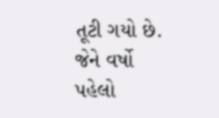તૂટી ગયો છે. જેને વર્ષો પહેલો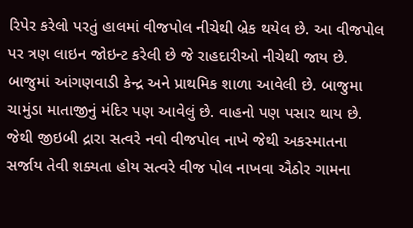રિપેર કરેલો પરતું હાલમાં વીજપોલ નીચેથી બ્રેક થયેલ છે. આ વીજપોલ પર ત્રણ લાઇન જોઇન્ટ કરેલી છે જે રાહદારીઓ નીચેથી જાય છે. બાજુમાં આંગણવાડી કેન્દ્ર અને પ્રાથમિક શાળા આવેલી છે. બાજુમા ચામુંડા માતાજીનું મંદિર પણ આવેલું છે. વાહનો પણ પસાર થાય છે. જેથી જીઇબી દ્રારા સત્વરે નવો વીજપોલ નાખે જેથી અકસ્માતના સર્જાય તેવી શક્યતા હોય સત્વરે વીજ પોલ નાખવા ઐઠોર ગામના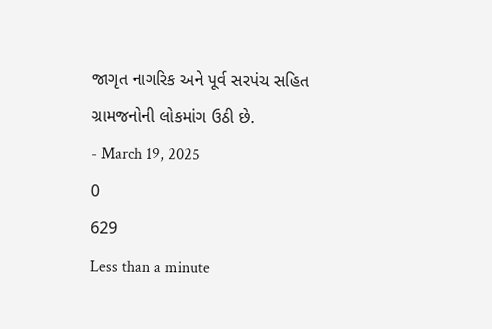જાગૃત નાગરિક અને પૂર્વ સરપંચ સહિત ગ્રામજનોની લોકમાંગ ઉઠી છે.
- March 19, 2025
0
629
Less than a minute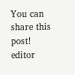You can share this post!
editor